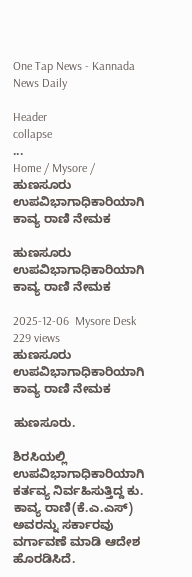One Tap News - Kannada News Daily

Header
collapse
...
Home / Mysore / ಹುಣಸೂರು ಉಪವಿಭಾಗಾಧಿಕಾರಿಯಾಗಿ ಕಾವ್ಯ ರಾಣಿ ನೇಮಕ

ಹುಣಸೂರು ಉಪವಿಭಾಗಾಧಿಕಾರಿಯಾಗಿ ಕಾವ್ಯ ರಾಣಿ ನೇಮಕ

2025-12-06  Mysore Desk  229 views
ಹುಣಸೂರು ಉಪವಿಭಾಗಾಧಿಕಾರಿಯಾಗಿ ಕಾವ್ಯ ರಾಣಿ ನೇಮಕ

ಹುಣಸೂರು.

ಶಿರಸಿಯಲ್ಲಿ ಉಪವಿಭಾಗಾಧಿಕಾರಿಯಾಗಿ ಕರ್ತವ್ಯ ನಿರ್ವಹಿಸುತ್ತಿದ್ದ ಕು. ಕಾವ್ಯ ರಾಣಿ(ಕೆ.ಎ.ಎಸ್) ಅವರನ್ನು ಸರ್ಕಾರವು ವರ್ಗಾವಣೆ ಮಾಡಿ ಆದೇಶ ಹೊರಡಿಸಿದೆ.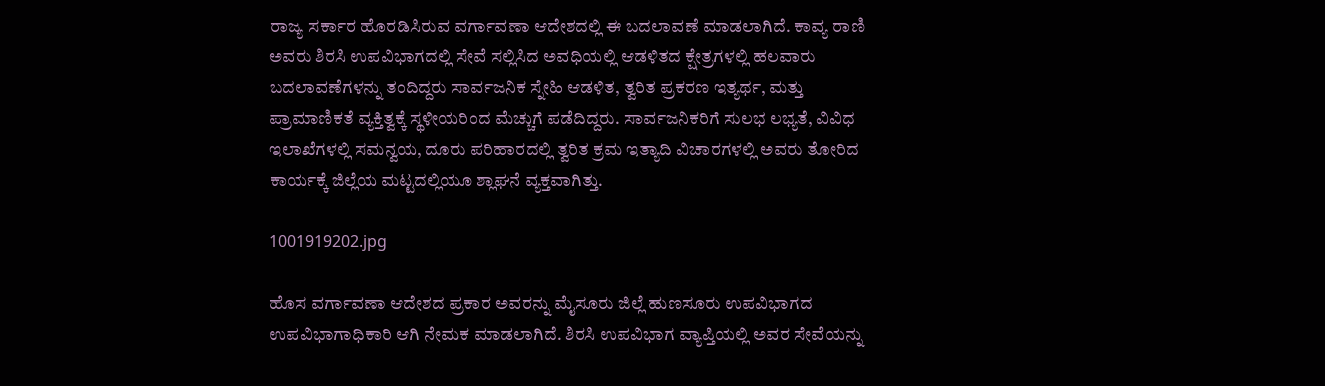ರಾಜ್ಯ ಸರ್ಕಾರ ಹೊರಡಿಸಿರುವ ವರ್ಗಾವಣಾ ಆದೇಶದಲ್ಲಿ ಈ ಬದಲಾವಣೆ ಮಾಡಲಾಗಿದೆ. ಕಾವ್ಯ ರಾಣಿ ಅವರು ಶಿರಸಿ ಉಪವಿಭಾಗದಲ್ಲಿ ಸೇವೆ ಸಲ್ಲಿಸಿದ ಅವಧಿಯಲ್ಲಿ ಆಡಳಿತದ ಕ್ಷೇತ್ರಗಳಲ್ಲಿ ಹಲವಾರು ಬದಲಾವಣೆಗಳನ್ನು ತಂದಿದ್ದರು ಸಾರ್ವಜನಿಕ ಸ್ನೇಹಿ ಆಡಳಿತ, ತ್ವರಿತ ಪ್ರಕರಣ ಇತ್ಯರ್ಥ, ಮತ್ತು ಪ್ರಾಮಾಣಿಕತೆ ವ್ಯಕ್ತಿತ್ವಕ್ಕೆ ಸ್ಥಳೀಯರಿಂದ ಮೆಚ್ಚುಗೆ ಪಡೆದಿದ್ದರು. ಸಾರ್ವಜನಿಕರಿಗೆ ಸುಲಭ ಲಭ್ಯತೆ, ವಿವಿಧ ಇಲಾಖೆಗಳಲ್ಲಿ ಸಮನ್ವಯ, ದೂರು ಪರಿಹಾರದಲ್ಲಿ ತ್ವರಿತ ಕ್ರಮ ಇತ್ಯಾದಿ ವಿಚಾರಗಳಲ್ಲಿ ಅವರು ತೋರಿದ ಕಾರ್ಯಕ್ಕೆ ಜಿಲ್ಲೆಯ ಮಟ್ಟದಲ್ಲಿಯೂ ಶ್ಲಾಘನೆ ವ್ಯಕ್ತವಾಗಿತ್ತು.

1001919202.jpg

ಹೊಸ ವರ್ಗಾವಣಾ ಆದೇಶದ ಪ್ರಕಾರ ಅವರನ್ನು ಮೈಸೂರು ಜಿಲ್ಲೆ ಹುಣಸೂರು ಉಪವಿಭಾಗದ ಉಪವಿಭಾಗಾಧಿಕಾರಿ ಆಗಿ ನೇಮಕ ಮಾಡಲಾಗಿದೆ. ಶಿರಸಿ ಉಪವಿಭಾಗ ವ್ಯಾಪ್ತಿಯಲ್ಲಿ ಅವರ ಸೇವೆಯನ್ನು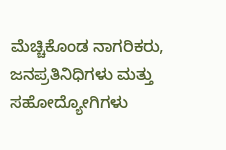ಮೆಚ್ಚಿಕೊಂಡ ನಾಗರಿಕರು, ಜನಪ್ರತಿನಿಧಿಗಳು ಮತ್ತು ಸಹೋದ್ಯೋಗಿಗಳು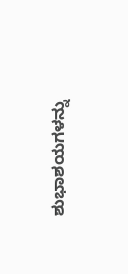ಶುಭಾಶಯಗಳನ್ನು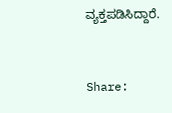ವ್ಯಕ್ತಪಡಿಸಿದ್ದಾರೆ.


Share: